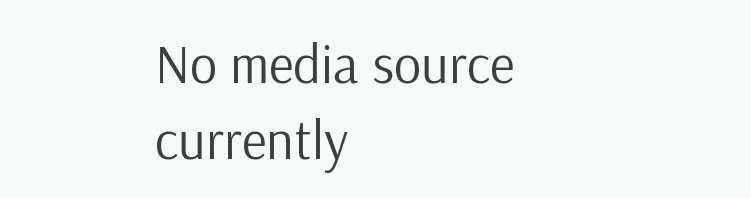No media source currently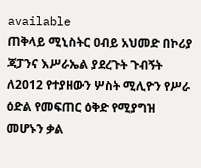available
ጠቅላይ ሚኒስትር ዐብይ አህመድ በኮሪያ ጃፓንና እሥራኤል ያደረጉት ጉብኝት ለ2012 የተያዘውን ሦስት ሚሊዮን የሥራ ዕድል የመፍጠር ዕቅድ የሚያግዝ መሆኑን ቃል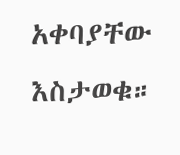አቀባያቸው እስታወቁ።